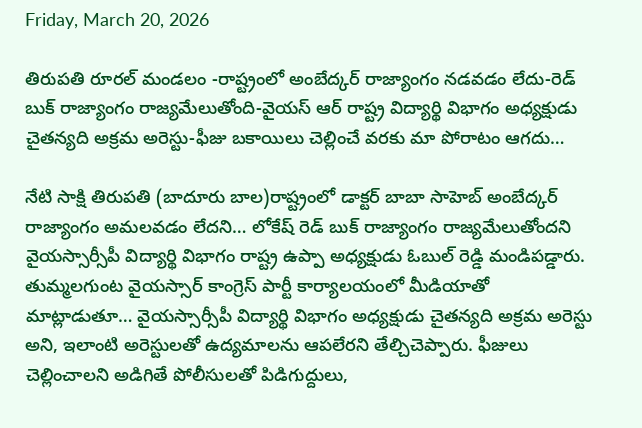Friday, March 20, 2026

తిరుపతి రూరల్ మండలం -రాష్ట్రంలో అంబేద్కర్ రాజ్యాంగం నడవడం లేదు-రెడ్ బుక్ రాజ్యాంగం రాజ్యమేలుతోంది-వైయస్ ఆర్ రాష్ట్ర విద్యార్థి విభాగం అధ్యక్షుడు చైతన్యది అక్రమ అరెస్టు-ఫీజు బకాయిలు చెల్లించే వరకు మా పోరాటం ఆగదు…

నేటి సాక్షి తిరుపతి (బాదూరు బాల)రాష్ట్రంలో డాక్టర్ బాబా సాహెబ్ అంబేద్కర్ రాజ్యాంగం అమలవడం లేదని… లోకేష్ రెడ్ బుక్ రాజ్యాంగం రాజ్యమేలుతోందని వైయస్సార్సీపీ విద్యార్థి విభాగం రాష్ట్ర ఉప్పా అధ్యక్షుడు ఓబుల్ రెడ్డి మండిపడ్డారు. తుమ్మలగుంట వైయస్సార్ కాంగ్రెస్ పార్టీ కార్యాలయంలో మీడియాతో మాట్లాడుతూ… వైయస్సార్సీపీ విద్యార్థి విభాగం అధ్యక్షుడు చైతన్యది అక్రమ అరెస్టు అని, ఇలాంటి అరెస్టులతో ఉద్యమాలను ఆపలేరని తేల్చిచెప్పారు. ఫీజులు చెల్లించాలని అడిగితే పోలీసులతో పిడిగుద్దులు,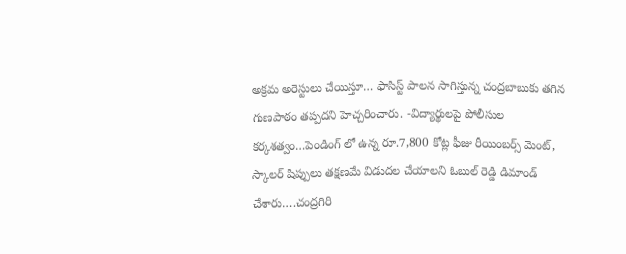అక్రమ అరెస్టులు చేయిస్తూ… ఫాసిస్ట్ పాలన సాగిస్తున్న చంద్రబాబుకు తగిన గుణపాఠం తప్పదని హెచ్చరించారు. -విద్యార్థులపై పోలీసుల కర్కశత్వం…పెండింగ్ లో ఉన్న రూ.7,800 కోట్ల ఫీజు రీయింబర్స్ మెంట్, స్కాలర్ షిప్పులు తక్షణమే విడుదల చేయాలని ఓబుల్ రెడ్డి డిమాండ్ చేశారు….చంద్రగిరి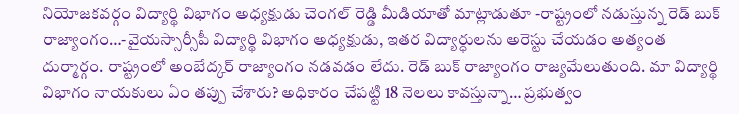నియోజకవర్గం విద్యార్థి విభాగం అధ్యక్షుడు చెంగల్ రెడ్డి మీడియాతో మాట్లాడుతూ -రాష్ట్రంలో నడుస్తున్న రెడ్ బుక్ రాజ్యాంగం…-వైయస్సార్సీపీ విద్యార్థి విభాగం అధ్యక్షుడు, ఇతర విద్యార్ధులను అరెస్టు చేయడం అత్యంత దుర్మార్గం. రాష్ట్రంలో అంబేద్కర్ రాజ్యాంగం నడవడం లేదు. రెడ్ బుక్ రాజ్యాంగం రాజ్యమేలుతుంది. మా విద్యార్థి విభాగం నాయకులు ఏం తప్పు చేశారు? అధికారం చేపట్టి 18 నెలలు కావస్తున్నా… ప్రభుత్వం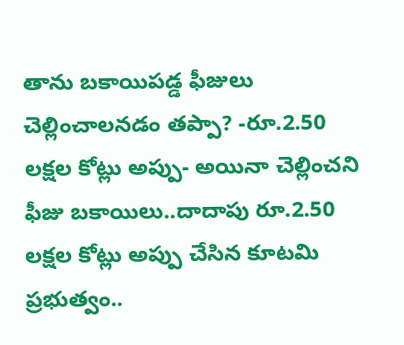తాను బకాయిపడ్డ ఫీజులు చెల్లించాలనడం తప్పా? -రూ.2.50 లక్షల కోట్లు అప్పు- అయినా చెల్లించని ఫీజు బకాయిలు..దాదాపు రూ.2.50 లక్షల కోట్లు అప్పు చేసిన కూటమి ప్రభుత్వం..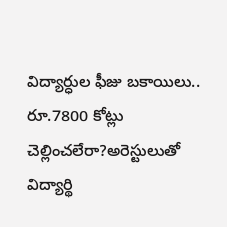విద్యార్ధుల ఫీజు బకాయిలు.. రూ.7800 కోట్లు చెల్లించలేరా?అరెస్టులుతో విద్యార్థి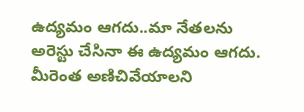ఉద్యమం ఆగదు..మా నేతలను అరెస్టు చేసినా ఈ ఉద్యమం ఆగదు. మీరెంత అణిచివేయాలని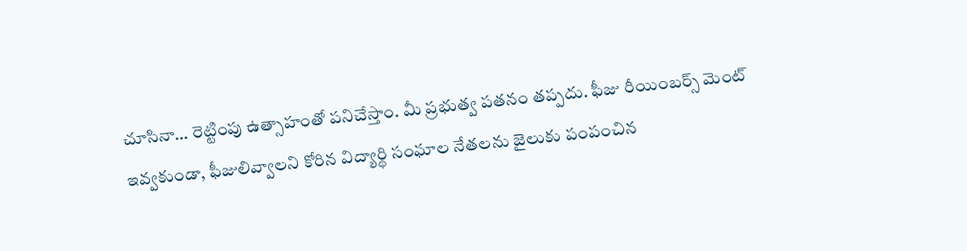చూసినా… రెట్టింపు ఉత్సాహంతో పనిచేస్తాం. మీ ప్రభుత్వ పతనం తప్పదు. ఫీజు రీయింబర్స్ మెంట్ ఇవ్వకుండా, ఫీజులివ్వాలని కోరిన విద్యార్థి సంఘాల నేతలను జైలుకు పంపంచిన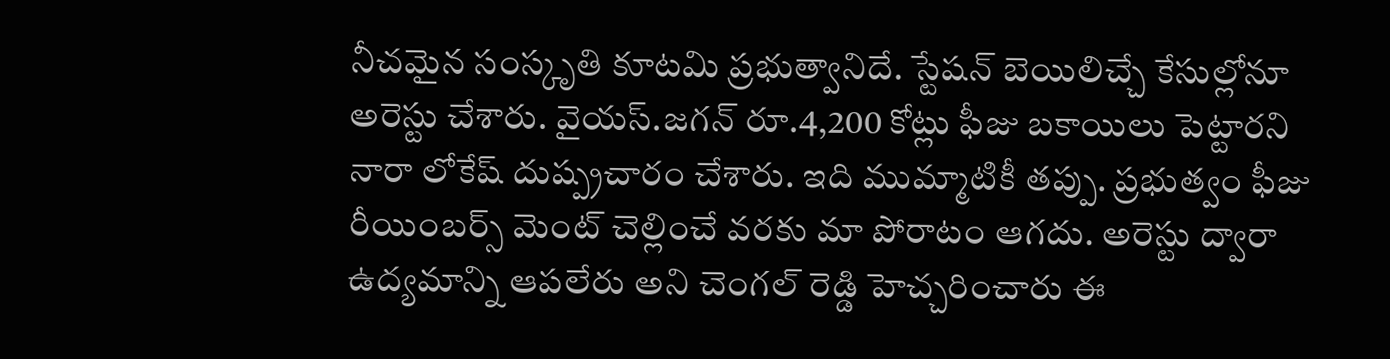నీచమైన సంస్కృతి కూటమి ప్రభుత్వానిదే. స్టేషన్ బెయిలిచ్చే కేసుల్లోనూ అరెస్టు చేశారు. వైయస్.జగన్ రూ.4,200 కోట్లు ఫీజు బకాయిలు పెట్టారని నారా లోకేష్ దుష్ప్రచారం చేశారు. ఇది ముమ్మాటికీ తప్పు. ప్రభుత్వం ఫీజు రీయింబర్స్ మెంట్ చెల్లించే వరకు మా పోరాటం ఆగదు. అరెస్టు ద్వారా ఉద్యమాన్ని ఆపలేరు అని చెంగల్ రెడ్డి హెచ్చరించారు ఈ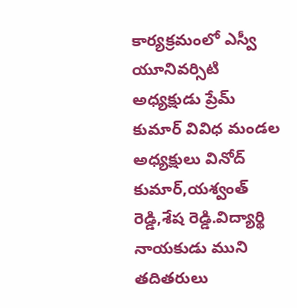కార్యక్రమంలో ఎస్వీ యూనివర్సిటి అధ్యక్షుడు ప్రేమ్ కుమార్ వివిధ మండల అధ్యక్షులు వినోద్ కుమార్,యశ్వంత్ రెడ్డి,శేష రెడ్డి.విద్యార్థి నాయకుడు ముని తదితరులు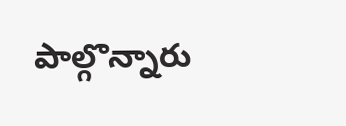పాల్గొన్నారు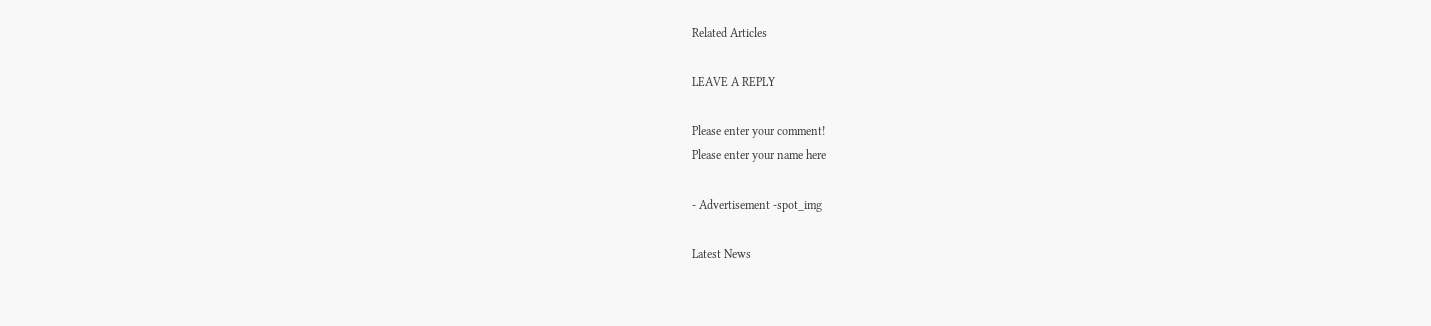Related Articles

LEAVE A REPLY

Please enter your comment!
Please enter your name here

- Advertisement -spot_img

Latest News